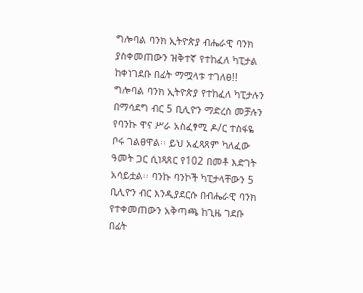ግሎባል ባንክ ኢትዮጵያ ብሔራዊ ባንክ ያስቀመጠውን ዝቅተኛ የተከፈለ ካፒታል ከቀነገደቡ በፊት ማሟላቱ ተገለፀ!!
ግሎባል ባንክ ኢትዮጵያ የተከፈለ ካፒታሉን በማሳደግ ብር 5 ቢሊዮን ማድረስ መቻሉን የባንኩ ዋና ሥራ አስፈፃሚ ዶ/ር ተስፋዬ ቦሩ ገልፀዋል፡፡ ይህ አፈጻጸም ካለፈው ዓመት ጋር ሲነጻጸር የ102 በመቶ እድገት አሳይቷል፡፡ ባንኩ ባንኮች ካፒታላቸውን 5 ቢሊዮን ብር እንዲያደርሱ በብሔራዊ ባንክ የተቀመጠውን አቅጣጫ ከጊዜ ገደቡ በፊት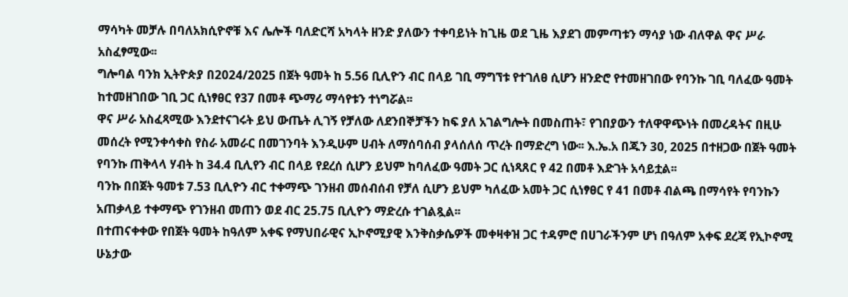ማሳካት መቻሉ በባለአክሲዮኖቹ እና ሌሎች ባለድርሻ አካላት ዘንድ ያለውን ተቀባይነት ከጊዜ ወደ ጊዜ እያደገ መምጣቱን ማሳያ ነው ብለዋል ዋና ሥራ አስፈፃሚው፡፡
ግሎባል ባንክ ኢትዮጵያ በ2024/2025 በጀት ዓመት ከ 5.56 ቢሊዮን ብር በላይ ገቢ ማግኘቱ የተገለፀ ሲሆን ዘንድሮ የተመዘገበው የባንኩ ገቢ ባለፈው ዓመት ከተመዘገበው ገቢ ጋር ሲነፃፀር የ37 በመቶ ጭማሪ ማሳየቱን ተነግሯል፡፡
ዋና ሥራ አስፈጻሚው እንደተናገሩት ይህ ውጤት ሊገኝ የቻለው ለደንበኞቻችን ከፍ ያለ አገልግሎት በመስጠት፣ የገበያውን ተለዋዋጭነት በመረዳትና በዚሁ መሰረት የሚንቀሳቀስ የስራ አመራር በመገንባት እንዲሁም ሀብት ለማሰባሰብ ያላሰለሰ ጥረት በማድረግ ነው፡፡ እ.ኤ.አ በጁን 30, 2025 በተዘጋው በጀት ዓመት የባንኩ ጠቅላላ ሃብት ከ 34.4 ቢሊየን ብር በላይ የደረሰ ሲሆን ይህም ከባለፈው ዓመት ጋር ሲነጻጸር የ 42 በመቶ እድገት አሳይቷል፡፡
ባንኩ በበጀት ዓመቱ 7.53 ቢሊዮን ብር ተቀማጭ ገንዘብ መሰብሰብ የቻለ ሲሆን ይህም ካለፈው አመት ጋር ሲነፃፀር የ 41 በመቶ ብልጫ በማሳየት የባንኩን አጠቃላይ ተቀማጭ የገንዘብ መጠን ወደ ብር 25.75 ቢሊዮን ማድረሱ ተገልጿል፡፡
በተጠናቀቀው የበጀት ዓመት ከዓለም አቀፍ የማህበራዊና ኢኮኖሚያዊ እንቅስቃሴዎች መቀዛቀዝ ጋር ተዳምሮ በሀገራችንም ሆነ በዓለም አቀፍ ደረጃ የኢኮኖሚ ሁኔታው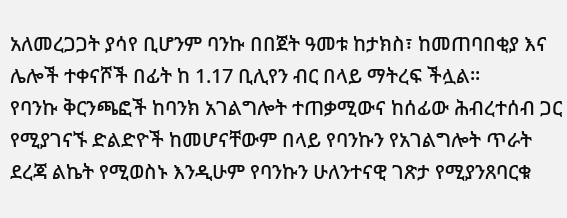አለመረጋጋት ያሳየ ቢሆንም ባንኩ በበጀት ዓመቱ ከታክስ፣ ከመጠባበቂያ እና ሌሎች ተቀናሾች በፊት ከ 1.17 ቢሊየን ብር በላይ ማትረፍ ችሏል፡፡
የባንኩ ቅርንጫፎች ከባንክ አገልግሎት ተጠቃሚውና ከሰፊው ሕብረተሰብ ጋር የሚያገናኙ ድልድዮች ከመሆናቸውም በላይ የባንኩን የአገልግሎት ጥራት ደረጃ ልኬት የሚወስኑ እንዲሁም የባንኩን ሁለንተናዊ ገጽታ የሚያንጸባርቁ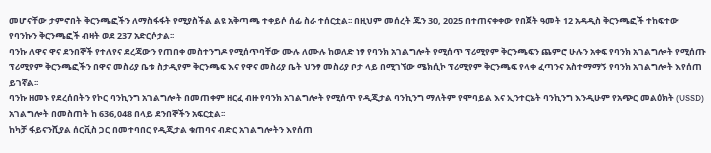መሆናቸው ታምኖበት ቅርንጫፎችን ለማስፋፋት የሚያስችል ልዩ አቅጣጫ ተቀይሶ ሰፊ ስራ ተሰርቷል፡፡ በዚህም መሰረት ጁን 30, 2025 በተጠናቀቀው የበጀት ዓመት 12 አዳዲስ ቅርንጫፎች ተከፍተው የባንኩን ቅርንጫፎች ብዛት ወደ 237 አድርሶታል፡፡
ባንኩ ለዋና ዋና ደንበኞች የተለየና ደረጃውን የጠበቀ መስተንግዶ የሚሰጥባቸው ሙሉ ለሙሉ ከወለድ ነፃ የባንክ አገልግሎት የሚሰጥ ፕሪሚየም ቅርንጫፍን ጨምሮ ሁሉን አቀፍ የባንክ አገልግሎት የሚሰጡ ፕሪሚየም ቅርንጫፎችን በዋና መስሪያ ቤቱ ስታዲየም ቅርንጫፍ እና የዋና መስሪያ ቤት ህንፃ መስሪያ ቦታ ላይ በሚገኘው ሜክሲኮ ፕሪሚየም ቅርንጫፍ የላቀ ፈጣንና አስተማማኝ የባንክ አገልግሎት እየሰጠ ይገኛል፡፡
ባንኩ ዘመኑ የደረሰበትን የኮር ባንኪንግ አገልግሎት በመጠቀም ዘርፈ ብዙ የባንክ አገልግሎት የሚሰጥ የዲጂታል ባንኪንግ ማለትም የሞባይል እና ኢንተርኔት ባንኪንግ እንዲሁም የአጭር መልዕክት (USSD) አገልግሎት በመስጠት ከ 636,048 በላይ ደንበኞችን አፍርቷል፡፡
ከካቻ ፋይናንሺያል ሰርቪስ ጋር በመተባበር የዲጂታል ቁጠባና ብድር አገልግሎትን እየሰጠ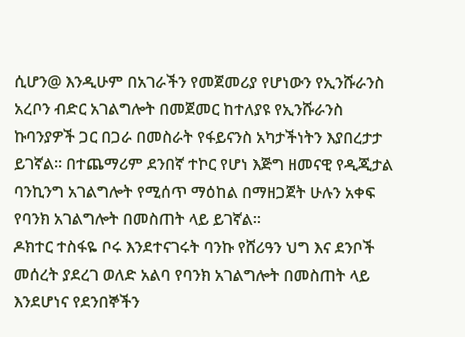ሲሆን@ እንዲሁም በአገራችን የመጀመሪያ የሆነውን የኢንሹራንስ አረቦን ብድር አገልግሎት በመጀመር ከተለያዩ የኢንሹራንስ ኩባንያዎች ጋር በጋራ በመስራት የፋይናንስ አካታችነትን እያበረታታ ይገኛል፡፡ በተጨማሪም ደንበኛ ተኮር የሆነ እጅግ ዘመናዊ የዲጂታል ባንኪንግ አገልግሎት የሚሰጥ ማዕከል በማዘጋጀት ሁሉን አቀፍ የባንክ አገልግሎት በመስጠት ላይ ይገኛል፡፡
ዶክተር ተስፋዬ ቦሩ እንደተናገሩት ባንኩ የሸሪዓን ህግ እና ደንቦች መሰረት ያደረገ ወለድ አልባ የባንክ አገልግሎት በመስጠት ላይ እንደሆነና የደንበኞችን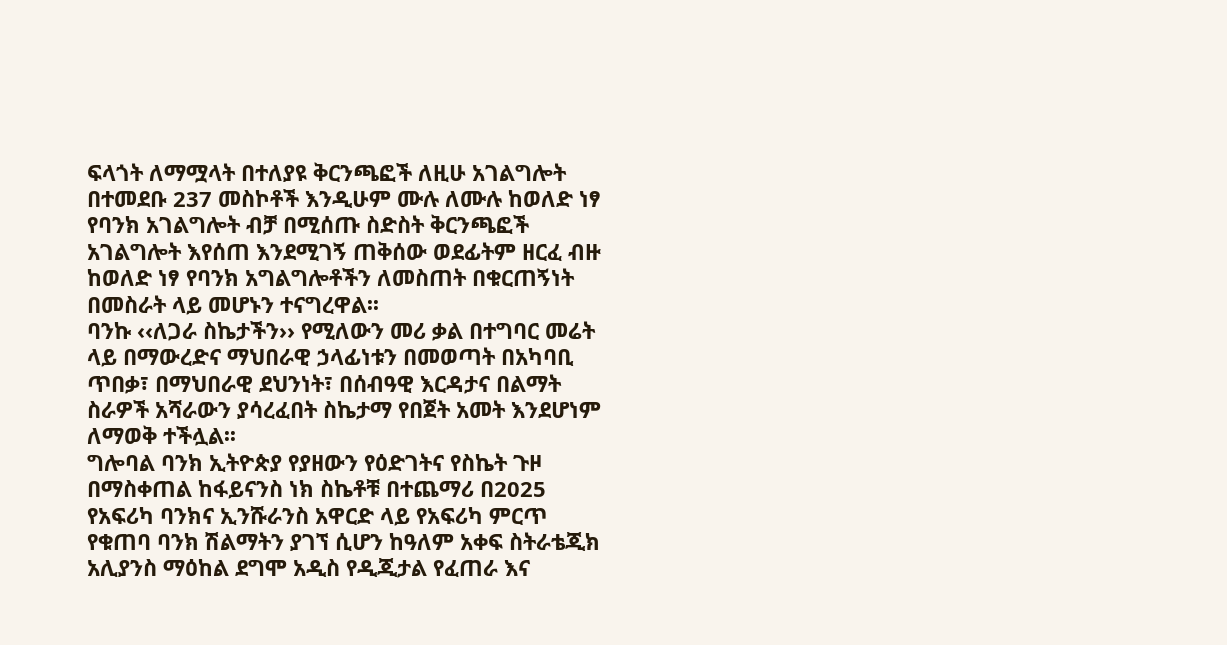ፍላጎት ለማሟላት በተለያዩ ቅርንጫፎች ለዚሁ አገልግሎት በተመደቡ 237 መስኮቶች እንዲሁም ሙሉ ለሙሉ ከወለድ ነፃ የባንክ አገልግሎት ብቻ በሚሰጡ ስድስት ቅርንጫፎች አገልግሎት እየሰጠ እንደሚገኝ ጠቅሰው ወደፊትም ዘርፈ ብዙ ከወለድ ነፃ የባንክ አግልግሎቶችን ለመስጠት በቁርጠኝነት በመስራት ላይ መሆኑን ተናግረዋል፡፡
ባንኩ ‹‹ለጋራ ስኬታችን›› የሚለውን መሪ ቃል በተግባር መሬት ላይ በማውረድና ማህበራዊ ኃላፊነቱን በመወጣት በአካባቢ ጥበቃ፣ በማህበራዊ ደህንነት፣ በሰብዓዊ እርዳታና በልማት ስራዎች አሻራውን ያሳረፈበት ስኬታማ የበጀት አመት እንደሆነም ለማወቅ ተችሏል፡፡
ግሎባል ባንክ ኢትዮጵያ የያዘውን የዕድገትና የስኬት ጉዞ በማስቀጠል ከፋይናንስ ነክ ስኬቶቹ በተጨማሪ በ2025 የአፍሪካ ባንክና ኢንሹራንስ አዋርድ ላይ የአፍሪካ ምርጥ የቁጠባ ባንክ ሽልማትን ያገኘ ሲሆን ከዓለም አቀፍ ስትራቴጂክ አሊያንስ ማዕከል ደግሞ አዲስ የዲጂታል የፈጠራ እና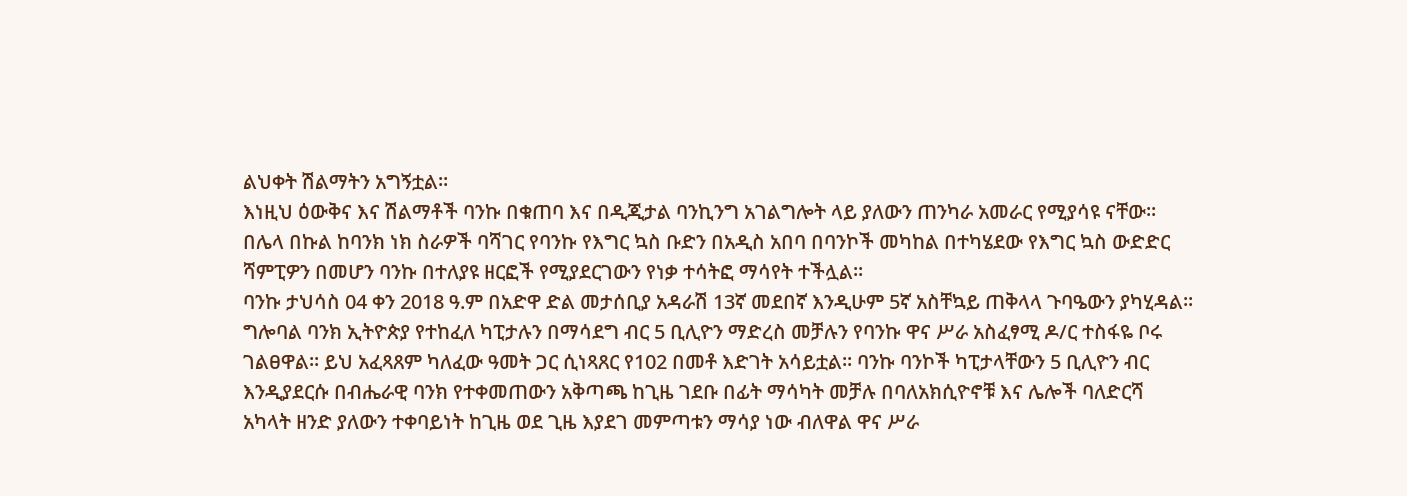ልህቀት ሽልማትን አግኝቷል፡፡
እነዚህ ዕውቅና እና ሽልማቶች ባንኩ በቁጠባ እና በዲጂታል ባንኪንግ አገልግሎት ላይ ያለውን ጠንካራ አመራር የሚያሳዩ ናቸው፡፡ በሌላ በኩል ከባንክ ነክ ስራዎች ባሻገር የባንኩ የእግር ኳስ ቡድን በአዲስ አበባ በባንኮች መካከል በተካሄደው የእግር ኳስ ውድድር ሻምፒዎን በመሆን ባንኩ በተለያዩ ዘርፎች የሚያደርገውን የነቃ ተሳትፎ ማሳየት ተችሏል፡፡
ባንኩ ታህሳስ 04 ቀን 2018 ዓ.ም በአድዋ ድል መታሰቢያ አዳራሽ 13ኛ መደበኛ እንዲሁም 5ኛ አስቸኳይ ጠቅላላ ጉባዔውን ያካሂዳል፡፡
ግሎባል ባንክ ኢትዮጵያ የተከፈለ ካፒታሉን በማሳደግ ብር 5 ቢሊዮን ማድረስ መቻሉን የባንኩ ዋና ሥራ አስፈፃሚ ዶ/ር ተስፋዬ ቦሩ ገልፀዋል፡፡ ይህ አፈጻጸም ካለፈው ዓመት ጋር ሲነጻጸር የ102 በመቶ እድገት አሳይቷል፡፡ ባንኩ ባንኮች ካፒታላቸውን 5 ቢሊዮን ብር እንዲያደርሱ በብሔራዊ ባንክ የተቀመጠውን አቅጣጫ ከጊዜ ገደቡ በፊት ማሳካት መቻሉ በባለአክሲዮኖቹ እና ሌሎች ባለድርሻ አካላት ዘንድ ያለውን ተቀባይነት ከጊዜ ወደ ጊዜ እያደገ መምጣቱን ማሳያ ነው ብለዋል ዋና ሥራ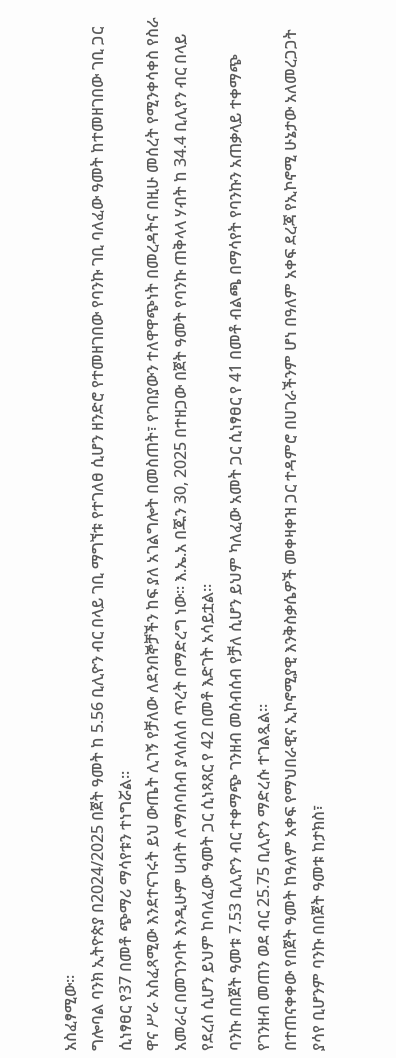አስፈፃሚው፡፡
ግሎባል ባንክ ኢትዮጵያ በ2024/2025 በጀት ዓመት ከ 5.56 ቢሊዮን ብር በላይ ገቢ ማግኘቱ የተገለፀ ሲሆን ዘንድሮ የተመዘገበው የባንኩ ገቢ ባለፈው ዓመት ከተመዘገበው ገቢ ጋር ሲነፃፀር የ37 በመቶ ጭማሪ ማሳየቱን ተነግሯል፡፡
ዋና ሥራ አስፈጻሚው እንደተናገሩት ይህ ውጤት ሊገኝ የቻለው ለደንበኞቻችን ከፍ ያለ አገልግሎት በመስጠት፣ የገበያውን ተለዋዋጭነት በመረዳትና በዚሁ መሰረት የሚንቀሳቀስ የስራ አመራር በመገንባት እንዲሁም ሀብት ለማሰባሰብ ያላሰለሰ ጥረት በማድረግ ነው፡፡ እ.ኤ.አ በጁን 30, 2025 በተዘጋው በጀት ዓመት የባንኩ ጠቅላላ ሃብት ከ 34.4 ቢሊየን ብር በላይ የደረሰ ሲሆን ይህም ከባለፈው ዓመት ጋር ሲነጻጸር የ 42 በመቶ እድገት አሳይቷል፡፡
ባንኩ በበጀት ዓመቱ 7.53 ቢሊዮን ብር ተቀማጭ ገንዘብ መሰብሰብ የቻለ ሲሆን ይህም ካለፈው አመት ጋር ሲነፃፀር የ 41 በመቶ ብልጫ በማሳየት የባንኩን አጠቃላይ ተቀማጭ የገንዘብ መጠን ወደ ብር 25.75 ቢሊዮን ማድረሱ ተገልጿል፡፡
በተጠናቀቀው የበጀት ዓመት ከዓለም አቀፍ የማህበራዊና ኢኮኖሚያዊ እንቅስቃሴዎች መቀዛቀዝ ጋር ተዳምሮ በሀገራችንም ሆነ በዓለም አቀፍ ደረጃ የኢኮኖሚ ሁኔታው አለመረጋጋት ያሳየ ቢሆንም ባንኩ በበጀት ዓመቱ ከታክስ፣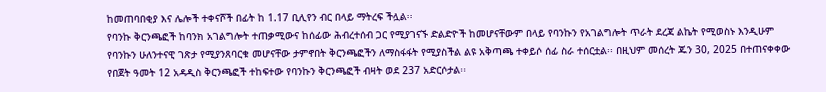ከመጠባበቂያ እና ሌሎች ተቀናሾች በፊት ከ 1.17 ቢሊየን ብር በላይ ማትረፍ ችሏል፡፡
የባንኩ ቅርንጫፎች ከባንክ አገልግሎት ተጠቃሚውና ከሰፊው ሕብረተሰብ ጋር የሚያገናኙ ድልድዮች ከመሆናቸውም በላይ የባንኩን የአገልግሎት ጥራት ደረጃ ልኬት የሚወስኑ እንዲሁም የባንኩን ሁለንተናዊ ገጽታ የሚያንጸባርቁ መሆናቸው ታምኖበት ቅርንጫፎችን ለማስፋፋት የሚያስችል ልዩ አቅጣጫ ተቀይሶ ሰፊ ስራ ተሰርቷል፡፡ በዚህም መሰረት ጁን 30, 2025 በተጠናቀቀው የበጀት ዓመት 12 አዳዲስ ቅርንጫፎች ተከፍተው የባንኩን ቅርንጫፎች ብዛት ወደ 237 አድርሶታል፡፡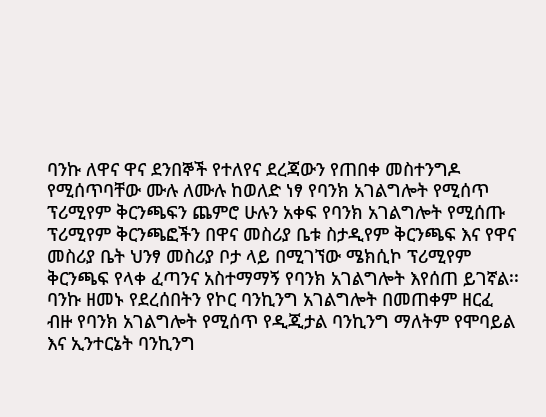ባንኩ ለዋና ዋና ደንበኞች የተለየና ደረጃውን የጠበቀ መስተንግዶ የሚሰጥባቸው ሙሉ ለሙሉ ከወለድ ነፃ የባንክ አገልግሎት የሚሰጥ ፕሪሚየም ቅርንጫፍን ጨምሮ ሁሉን አቀፍ የባንክ አገልግሎት የሚሰጡ ፕሪሚየም ቅርንጫፎችን በዋና መስሪያ ቤቱ ስታዲየም ቅርንጫፍ እና የዋና መስሪያ ቤት ህንፃ መስሪያ ቦታ ላይ በሚገኘው ሜክሲኮ ፕሪሚየም ቅርንጫፍ የላቀ ፈጣንና አስተማማኝ የባንክ አገልግሎት እየሰጠ ይገኛል፡፡
ባንኩ ዘመኑ የደረሰበትን የኮር ባንኪንግ አገልግሎት በመጠቀም ዘርፈ ብዙ የባንክ አገልግሎት የሚሰጥ የዲጂታል ባንኪንግ ማለትም የሞባይል እና ኢንተርኔት ባንኪንግ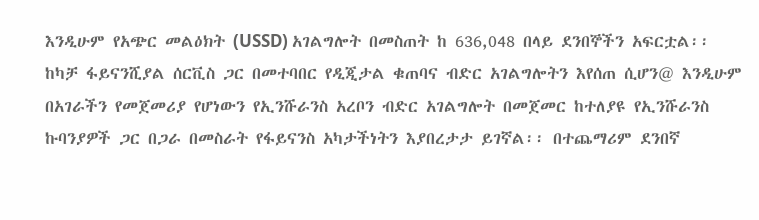እንዲሁም የአጭር መልዕክት (USSD) አገልግሎት በመስጠት ከ 636,048 በላይ ደንበኞችን አፍርቷል፡፡
ከካቻ ፋይናንሺያል ሰርቪስ ጋር በመተባበር የዲጂታል ቁጠባና ብድር አገልግሎትን እየሰጠ ሲሆን@ እንዲሁም በአገራችን የመጀመሪያ የሆነውን የኢንሹራንስ አረቦን ብድር አገልግሎት በመጀመር ከተለያዩ የኢንሹራንስ ኩባንያዎች ጋር በጋራ በመስራት የፋይናንስ አካታችነትን እያበረታታ ይገኛል፡፡ በተጨማሪም ደንበኛ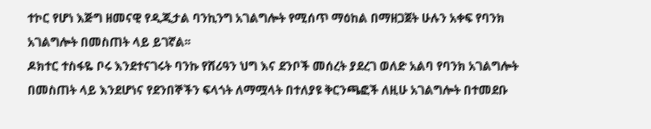ተኮር የሆነ እጅግ ዘመናዊ የዲጂታል ባንኪንግ አገልግሎት የሚሰጥ ማዕከል በማዘጋጀት ሁሉን አቀፍ የባንክ አገልግሎት በመስጠት ላይ ይገኛል፡፡
ዶክተር ተስፋዬ ቦሩ እንደተናገሩት ባንኩ የሸሪዓን ህግ እና ደንቦች መሰረት ያደረገ ወለድ አልባ የባንክ አገልግሎት በመስጠት ላይ እንደሆነና የደንበኞችን ፍላጎት ለማሟላት በተለያዩ ቅርንጫፎች ለዚሁ አገልግሎት በተመደቡ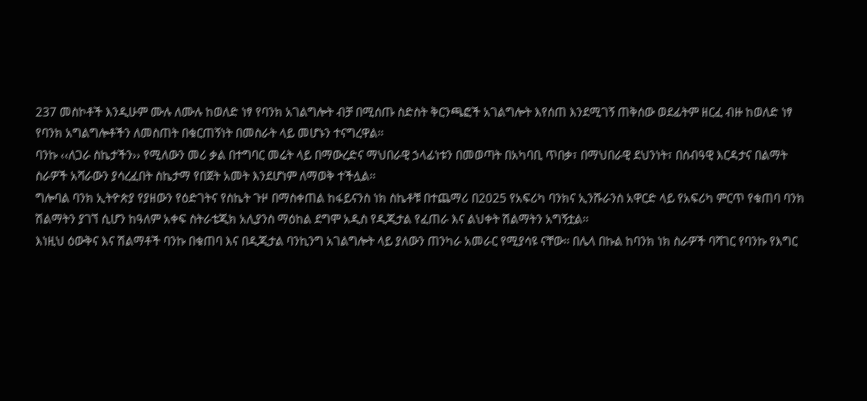237 መስኮቶች እንዲሁም ሙሉ ለሙሉ ከወለድ ነፃ የባንክ አገልግሎት ብቻ በሚሰጡ ስድስት ቅርንጫፎች አገልግሎት እየሰጠ እንደሚገኝ ጠቅሰው ወደፊትም ዘርፈ ብዙ ከወለድ ነፃ የባንክ አግልግሎቶችን ለመስጠት በቁርጠኝነት በመስራት ላይ መሆኑን ተናግረዋል፡፡
ባንኩ ‹‹ለጋራ ስኬታችን›› የሚለውን መሪ ቃል በተግባር መሬት ላይ በማውረድና ማህበራዊ ኃላፊነቱን በመወጣት በአካባቢ ጥበቃ፣ በማህበራዊ ደህንነት፣ በሰብዓዊ እርዳታና በልማት ስራዎች አሻራውን ያሳረፈበት ስኬታማ የበጀት አመት እንደሆነም ለማወቅ ተችሏል፡፡
ግሎባል ባንክ ኢትዮጵያ የያዘውን የዕድገትና የስኬት ጉዞ በማስቀጠል ከፋይናንስ ነክ ስኬቶቹ በተጨማሪ በ2025 የአፍሪካ ባንክና ኢንሹራንስ አዋርድ ላይ የአፍሪካ ምርጥ የቁጠባ ባንክ ሽልማትን ያገኘ ሲሆን ከዓለም አቀፍ ስትራቴጂክ አሊያንስ ማዕከል ደግሞ አዲስ የዲጂታል የፈጠራ እና ልህቀት ሽልማትን አግኝቷል፡፡
እነዚህ ዕውቅና እና ሽልማቶች ባንኩ በቁጠባ እና በዲጂታል ባንኪንግ አገልግሎት ላይ ያለውን ጠንካራ አመራር የሚያሳዩ ናቸው፡፡ በሌላ በኩል ከባንክ ነክ ስራዎች ባሻገር የባንኩ የእግር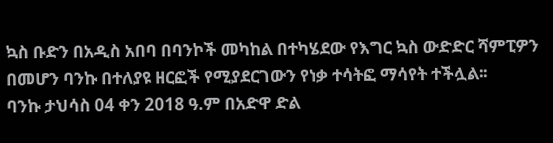ኳስ ቡድን በአዲስ አበባ በባንኮች መካከል በተካሄደው የእግር ኳስ ውድድር ሻምፒዎን በመሆን ባንኩ በተለያዩ ዘርፎች የሚያደርገውን የነቃ ተሳትፎ ማሳየት ተችሏል፡፡
ባንኩ ታህሳስ 04 ቀን 2018 ዓ.ም በአድዋ ድል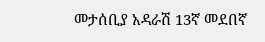መታሰቢያ አዳራሽ 13ኛ መደበኛ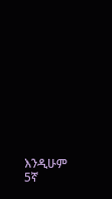እንዲሁም 5ኛ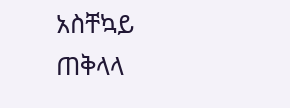አስቸኳይ ጠቅላላ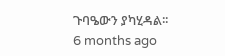ጉባዔውን ያካሂዳል፡፡
6 months ago